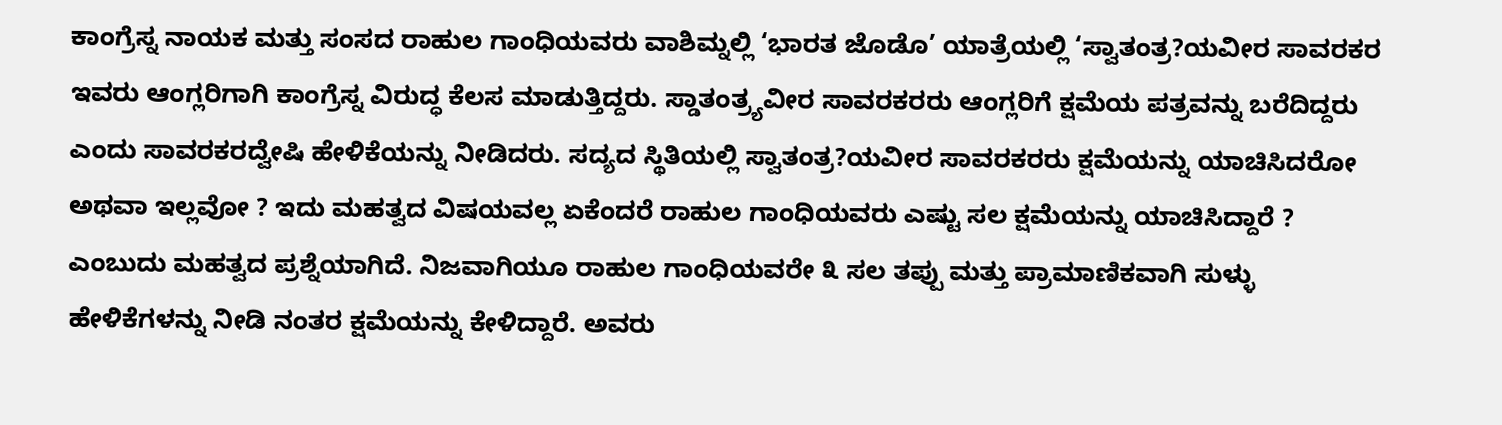ಕಾಂಗ್ರೆಸ್ನ ನಾಯಕ ಮತ್ತು ಸಂಸದ ರಾಹುಲ ಗಾಂಧಿಯವರು ವಾಶಿಮ್ನಲ್ಲಿ ‘ಭಾರತ ಜೊಡೊ’ ಯಾತ್ರೆಯಲ್ಲಿ ‘ಸ್ವಾತಂತ್ರ?ಯವೀರ ಸಾವರಕರ ಇವರು ಆಂಗ್ಲರಿಗಾಗಿ ಕಾಂಗ್ರೆಸ್ನ ವಿರುದ್ಧ ಕೆಲಸ ಮಾಡುತ್ತಿದ್ದರು. ಸ್ಡಾತಂತ್ರ್ಯವೀರ ಸಾವರಕರರು ಆಂಗ್ಲರಿಗೆ ಕ್ಷಮೆಯ ಪತ್ರವನ್ನು ಬರೆದಿದ್ದರು ಎಂದು ಸಾವರಕರದ್ವೇಷಿ ಹೇಳಿಕೆಯನ್ನು ನೀಡಿದರು. ಸದ್ಯದ ಸ್ಥಿತಿಯಲ್ಲಿ ಸ್ವಾತಂತ್ರ?ಯವೀರ ಸಾವರಕರರು ಕ್ಷಮೆಯನ್ನು ಯಾಚಿಸಿದರೋ ಅಥವಾ ಇಲ್ಲವೋ ? ಇದು ಮಹತ್ವದ ವಿಷಯವಲ್ಲ ಏಕೆಂದರೆ ರಾಹುಲ ಗಾಂಧಿಯವರು ಎಷ್ಟು ಸಲ ಕ್ಷಮೆಯನ್ನು ಯಾಚಿಸಿದ್ದಾರೆ ? ಎಂಬುದು ಮಹತ್ವದ ಪ್ರಶ್ನೆಯಾಗಿದೆ. ನಿಜವಾಗಿಯೂ ರಾಹುಲ ಗಾಂಧಿಯವರೇ ೩ ಸಲ ತಪ್ಪು ಮತ್ತು ಪ್ರಾಮಾಣಿಕವಾಗಿ ಸುಳ್ಳು ಹೇಳಿಕೆಗಳನ್ನು ನೀಡಿ ನಂತರ ಕ್ಷಮೆಯನ್ನು ಕೇಳಿದ್ದಾರೆ. ಅವರು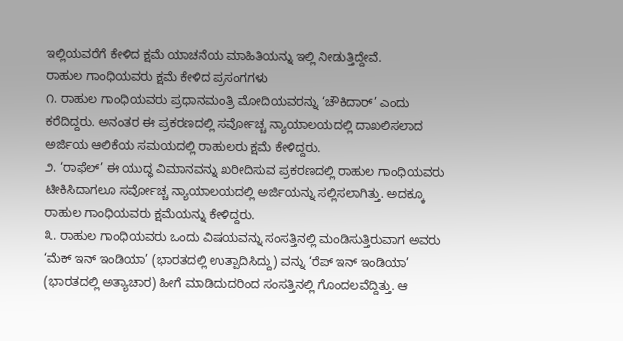ಇಲ್ಲಿಯವರೆಗೆ ಕೇಳಿದ ಕ್ಷಮೆ ಯಾಚನೆಯ ಮಾಹಿತಿಯನ್ನು ಇಲ್ಲಿ ನೀಡುತ್ತಿದ್ದೇವೆ.
ರಾಹುಲ ಗಾಂಧಿಯವರು ಕ್ಷಮೆ ಕೇಳಿದ ಪ್ರಸಂಗಗಳು
೧. ರಾಹುಲ ಗಾಂಧಿಯವರು ಪ್ರಧಾನಮಂತ್ರಿ ಮೋದಿಯವರನ್ನು ‘ಚೌಕಿದಾರ್’ ಎಂದು ಕರೆದಿದ್ದರು. ಅನಂತರ ಈ ಪ್ರಕರಣದಲ್ಲಿ ಸರ್ವೋಚ್ಚ ನ್ಯಾಯಾಲಯದಲ್ಲಿ ದಾಖಲಿಸಲಾದ ಅರ್ಜಿಯ ಆಲಿಕೆಯ ಸಮಯದಲ್ಲಿ ರಾಹುಲರು ಕ್ಷಮೆ ಕೇಳಿದ್ದರು.
೨. ‘ರಾಫೆಲ್’ ಈ ಯುದ್ಧ ವಿಮಾನವನ್ನು ಖರೀದಿಸುವ ಪ್ರಕರಣದಲ್ಲಿ ರಾಹುಲ ಗಾಂಧಿಯವರು ಟೀಕಿಸಿದಾಗಲೂ ಸರ್ವೋಚ್ಚ ನ್ಯಾಯಾಲಯದಲ್ಲಿ ಅರ್ಜಿಯನ್ನು ಸಲ್ಲಿಸಲಾಗಿತ್ತು. ಅದಕ್ಕೂ ರಾಹುಲ ಗಾಂಧಿಯವರು ಕ್ಷಮೆಯನ್ನು ಕೇಳಿದ್ದರು.
೩. ರಾಹುಲ ಗಾಂಧಿಯವರು ಒಂದು ವಿಷಯವನ್ನು ಸಂಸತ್ತಿನಲ್ಲಿ ಮಂಡಿಸುತ್ತಿರುವಾಗ ಅವರು ‘ಮೆಕ್ ಇನ್ ಇಂಡಿಯಾ’ (ಭಾರತದಲ್ಲಿ ಉತ್ಪಾದಿಸಿದ್ದು) ವನ್ನು ‘ರೆಪ್ ಇನ್ ಇಂಡಿಯಾ’ (ಭಾರತದಲ್ಲಿ ಅತ್ಯಾಚಾರ) ಹೀಗೆ ಮಾಡಿದುದರಿಂದ ಸಂಸತ್ತಿನಲ್ಲಿ ಗೊಂದಲವೆದ್ದಿತ್ತು. ಆ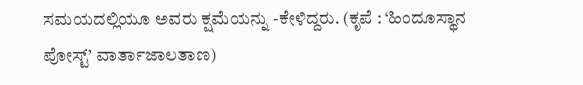ಸಮಯದಲ್ಲಿಯೂ ಅವರು ಕ್ಷಮೆಯನ್ನು -ಕೇಳಿದ್ದರು. (ಕೃಪೆ : ‘ಹಿಂದೂಸ್ಥಾನ ಪೋಸ್ಟ್’ ವಾರ್ತಾಜಾಲತಾಣ)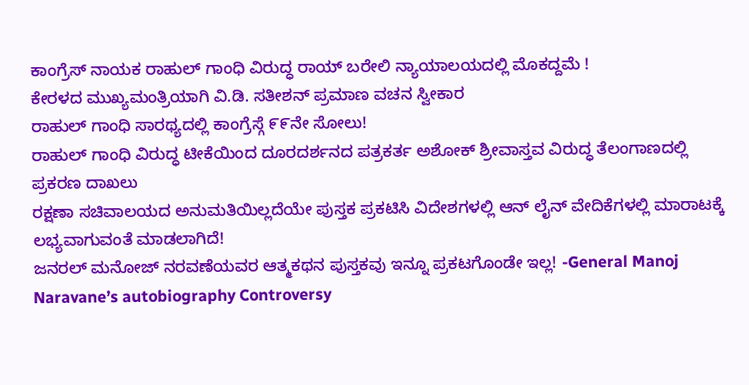ಕಾಂಗ್ರೆಸ್ ನಾಯಕ ರಾಹುಲ್ ಗಾಂಧಿ ವಿರುದ್ಧ ರಾಯ್ ಬರೇಲಿ ನ್ಯಾಯಾಲಯದಲ್ಲಿ ಮೊಕದ್ದಮೆ !
ಕೇರಳದ ಮುಖ್ಯಮಂತ್ರಿಯಾಗಿ ವಿ.ಡಿ. ಸತೀಶನ್ ಪ್ರಮಾಣ ವಚನ ಸ್ವೀಕಾರ
ರಾಹುಲ್ ಗಾಂಧಿ ಸಾರಥ್ಯದಲ್ಲಿ ಕಾಂಗ್ರೆಸ್ಗೆ ೯೯ನೇ ಸೋಲು!
ರಾಹುಲ್ ಗಾಂಧಿ ವಿರುದ್ಧ ಟೀಕೆಯಿಂದ ದೂರದರ್ಶನದ ಪತ್ರಕರ್ತ ಅಶೋಕ್ ಶ್ರೀವಾಸ್ತವ ವಿರುದ್ಧ ತೆಲಂಗಾಣದಲ್ಲಿ ಪ್ರಕರಣ ದಾಖಲು
ರಕ್ಷಣಾ ಸಚಿವಾಲಯದ ಅನುಮತಿಯಿಲ್ಲದೆಯೇ ಪುಸ್ತಕ ಪ್ರಕಟಿಸಿ ವಿದೇಶಗಳಲ್ಲಿ ಆನ್ ಲೈನ್ ವೇದಿಕೆಗಳಲ್ಲಿ ಮಾರಾಟಕ್ಕೆ ಲಭ್ಯವಾಗುವಂತೆ ಮಾಡಲಾಗಿದೆ!
ಜನರಲ್ ಮನೋಜ್ ನರವಣೆಯವರ ಆತ್ಮಕಥನ ಪುಸ್ತಕವು ಇನ್ನೂ ಪ್ರಕಟಗೊಂಡೇ ಇಲ್ಲ! -General Manoj Naravane’s autobiography Controversy